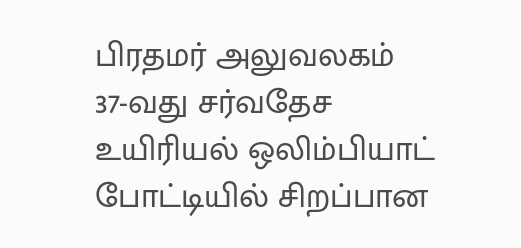பிரதமர் அலுவலகம்
37-வது சர்வதேச உயிரியல் ஒலிம்பியாட் போட்டியில் சிறப்பான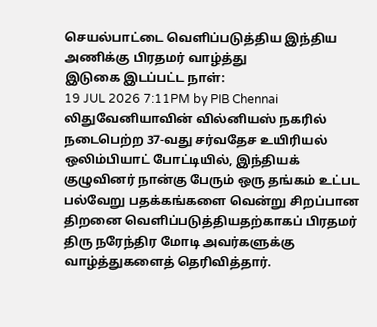செயல்பாட்டை வெளிப்படுத்திய இந்திய அணிக்கு பிரதமர் வாழ்த்து
இடுகை இடப்பட்ட நாள்:
19 JUL 2026 7:11PM by PIB Chennai
லிதுவேனியாவின் வில்னியஸ் நகரில் நடைபெற்ற 37-வது சர்வதேச உயிரியல் ஒலிம்பியாட் போட்டியில், இந்தியக் குழுவினர் நான்கு பேரும் ஒரு தங்கம் உட்பட பல்வேறு பதக்கங்களை வென்று சிறப்பான திறனை வெளிப்படுத்தியதற்காகப் பிரதமர் திரு நரேந்திர மோடி அவர்களுக்கு வாழ்த்துகளைத் தெரிவித்தார்.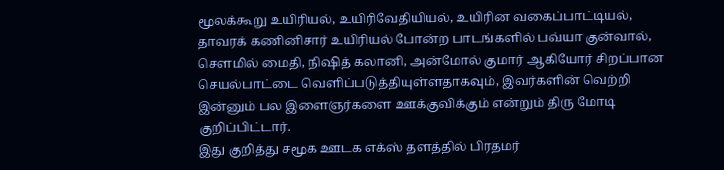மூலக்கூறு உயிரியல், உயிரிவேதியியல், உயிரின வகைப்பாட்டியல், தாவரக் கணினிசார் உயிரியல் போன்ற பாடங்களில் பவ்யா குன்வால், சௌமில் மைதி, நிஷித் கலானி, அன்மோல் குமார் ஆகியோர் சிறப்பான செயல்பாட்டை வெளிப்படுத்தியுள்ளதாகவும், இவர்களின் வெற்றி இன்னும் பல இளைஞர்களை ஊக்குவிக்கும் என்றும் திரு மோடி குறிப்பிட்டார்.
இது குறித்து சமூக ஊடக எக்ஸ் தளத்தில் பிரதமர்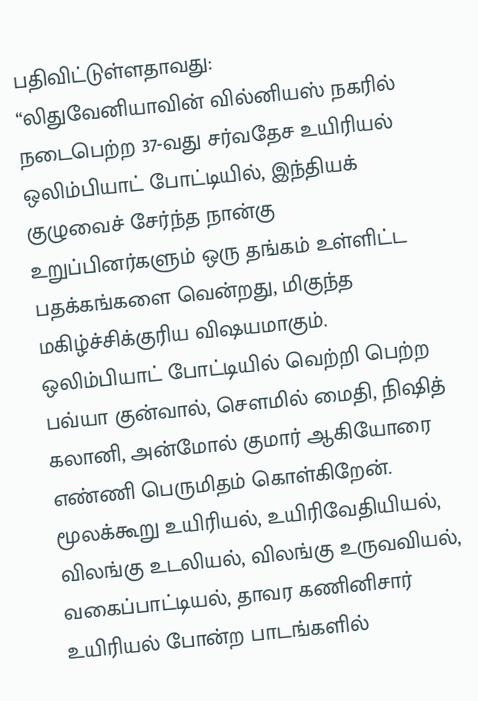பதிவிட்டுள்ளதாவது:
“லிதுவேனியாவின் வில்னியஸ் நகரில் நடைபெற்ற 37-வது சர்வதேச உயிரியல் ஒலிம்பியாட் போட்டியில், இந்தியக் குழுவைச் சேர்ந்த நான்கு உறுப்பினர்களும் ஒரு தங்கம் உள்ளிட்ட பதக்கங்களை வென்றது, மிகுந்த மகிழ்ச்சிக்குரிய விஷயமாகும்.
ஒலிம்பியாட் போட்டியில் வெற்றி பெற்ற பவ்யா குன்வால், சௌமில் மைதி, நிஷித் கலானி, அன்மோல் குமார் ஆகியோரை எண்ணி பெருமிதம் கொள்கிறேன். மூலக்கூறு உயிரியல், உயிரிவேதியியல், விலங்கு உடலியல், விலங்கு உருவவியல், வகைப்பாட்டியல், தாவர கணினிசார் உயிரியல் போன்ற பாடங்களில்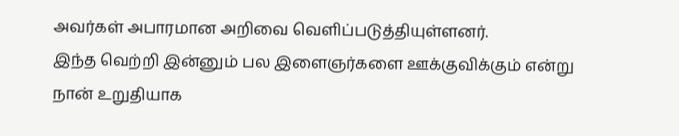அவர்கள் அபாரமான அறிவை வெளிப்படுத்தியுள்ளனர்.
இந்த வெற்றி இன்னும் பல இளைஞர்களை ஊக்குவிக்கும் என்று நான் உறுதியாக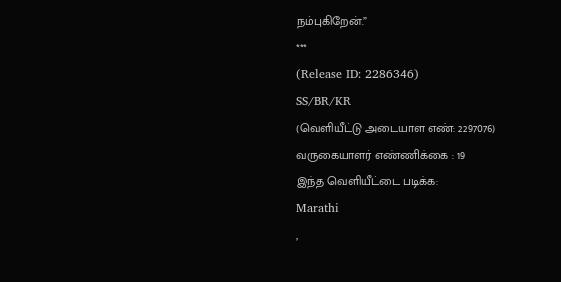நம்புகிறேன்.”
***
(Release ID: 2286346)
SS/BR/KR
(வெளியீட்டு அடையாள எண்: 2297076)
வருகையாளர் எண்ணிக்கை : 19
இந்த வெளியீட்டை படிக்க:
Marathi
,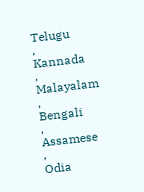Telugu
,
Kannada
,
Malayalam
,
Bengali
,
Assamese
,
Odia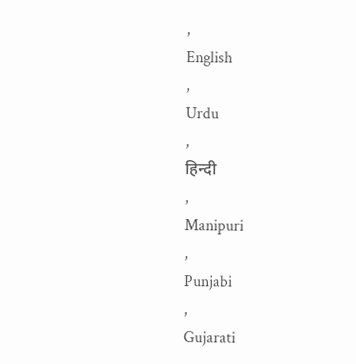,
English
,
Urdu
,
हिन्दी
,
Manipuri
,
Punjabi
,
Gujarati